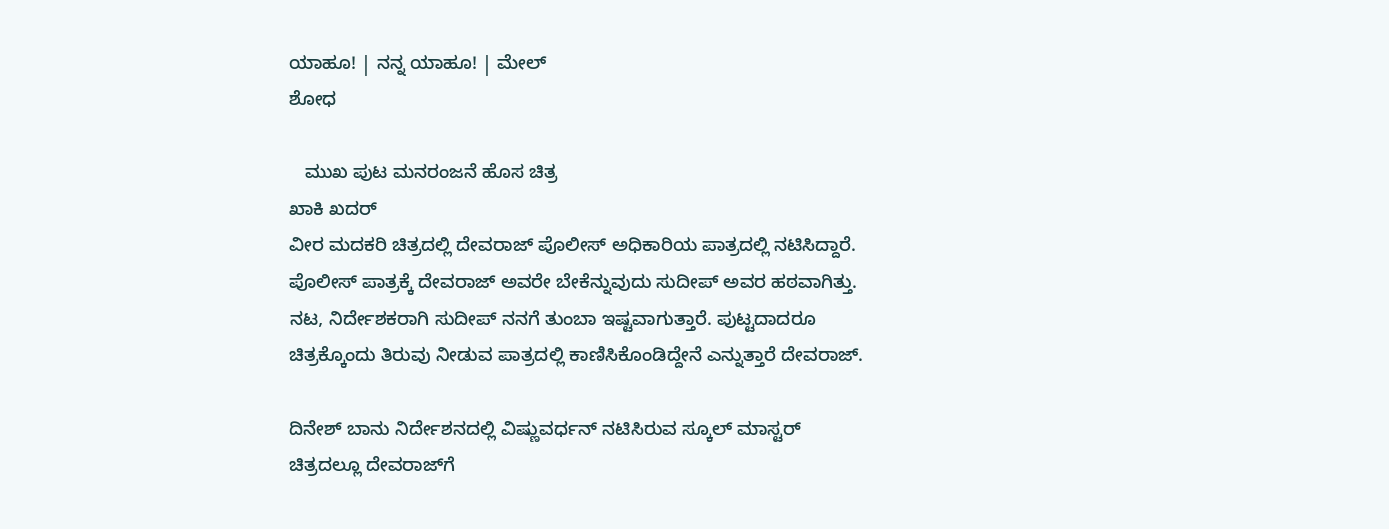ಯಾಹೂ! | ನನ್ನ ಯಾಹೂ! | ಮೇಲ್
ಶೋಧ

   ಮುಖ ಪುಟ ಮನರಂಜನೆ ಹೊಸ ಚಿತ್ರ
ಖಾಕಿ ಖದರ್
ವೀರ ಮದಕರಿ ಚಿತ್ರದಲ್ಲಿ ದೇವರಾಜ್ ಪೊಲೀಸ್ ಅಧಿಕಾರಿಯ ಪಾತ್ರದಲ್ಲಿ ನಟಿಸಿದ್ದಾರೆ. ಪೊಲೀಸ್ ಪಾತ್ರಕ್ಕೆ ದೇವರಾಜ್ ಅವರೇ ಬೇಕೆನ್ನುವುದು ಸುದೀಪ್ ಅವರ ಹಠವಾಗಿತ್ತು. ನಟ, ನಿರ್ದೇಶಕರಾಗಿ ಸುದೀಪ್ ನನಗೆ ತುಂಬಾ ಇಷ್ಟವಾಗುತ್ತಾರೆ. ಪುಟ್ಟದಾದರೂ ಚಿತ್ರಕ್ಕೊಂದು ತಿರುವು ನೀಡುವ ಪಾತ್ರದಲ್ಲಿ ಕಾಣಿಸಿಕೊಂಡಿದ್ದೇನೆ ಎನ್ನುತ್ತಾರೆ ದೇವರಾಜ್.

ದಿನೇಶ್ ಬಾನು ನಿರ್ದೇಶನದಲ್ಲಿ ವಿಷ್ಣುವರ್ಧನ್ ನಟಿಸಿರುವ ಸ್ಕೂಲ್ ಮಾಸ್ಟರ್ ಚಿತ್ರದಲ್ಲೂ ದೇವರಾಜ್‌ಗೆ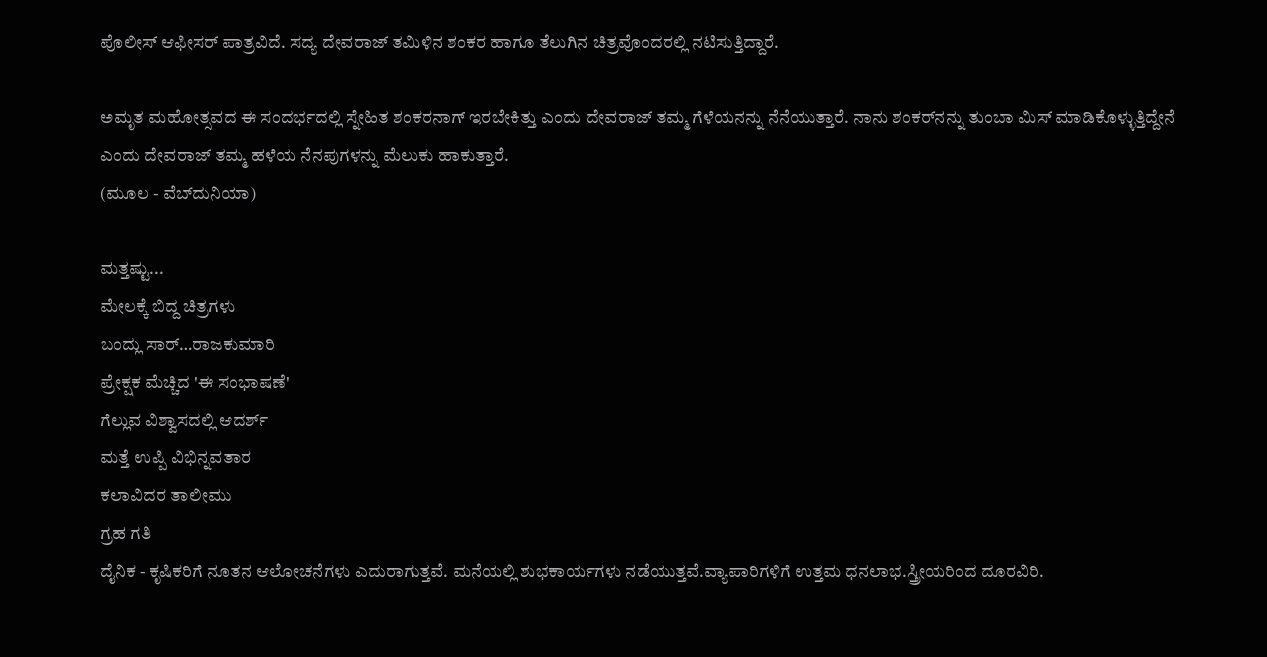ಪೊಲೀಸ್ ಆಫೀಸರ್ ಪಾತ್ರವಿದೆ. ಸದ್ಯ ದೇವರಾಜ್ ತಮಿಳಿನ ಶಂಕರ ಹಾಗೂ ತೆಲುಗಿನ ಚಿತ್ರವೊಂದರಲ್ಲಿ ನಟಿಸುತ್ತಿದ್ದಾರೆ.

ಅಮೃತ ಮಹೋತ್ಸವದ ಈ ಸಂದರ್ಭದಲ್ಲಿ ಸ್ನೇಹಿತ ಶಂಕರನಾಗ್ ಇರಬೇಕಿತ್ತು ಎಂದು ದೇವರಾಜ್ ತಮ್ಮ ಗೆಳೆಯನನ್ನು ನೆನೆಯುತ್ತಾರೆ. ನಾನು ಶಂಕರ್‌ನನ್ನು ತುಂಬಾ ಮಿಸ್ ಮಾಡಿಕೊಳ್ಳುತ್ತಿದ್ದೇನೆ ಎಂದು ದೇವರಾಜ್ ತಮ್ಮ ಹಳೆಯ ನೆನಪುಗಳನ್ನು ಮೆಲುಕು ಹಾಕುತ್ತಾರೆ.
(ಮೂಲ - ವೆಬ್‌ದುನಿಯಾ)

ಮತ್ತಷ್ಟು...
ಮೇಲಕ್ಕೆ ಬಿದ್ದ ಚಿತ್ರಗಳು
ಬಂದ್ಲು ಸಾರ್…ರಾಜಕುಮಾರಿ
ಪ್ರೇಕ್ಷಕ ಮೆಚ್ಚಿದ 'ಈ ಸಂಭಾಷಣೆ'
ಗೆಲ್ಲುವ ವಿಶ್ವಾಸದಲ್ಲಿ ಆದರ್ಶ್
ಮತ್ತೆ ಉಪ್ಪಿ ವಿಭಿನ್ನವತಾರ
ಕಲಾವಿದರ ತಾಲೀಮು
ಗ್ರಹ ಗತಿ
ದೈನಿಕ - ಕೃಷಿಕರಿಗೆ ನೂತನ ಆಲೋಚನೆಗಳು ಎದುರಾಗುತ್ತವೆ. ಮನೆಯಲ್ಲಿ ಶುಭಕಾರ್ಯಗಳು ನಡೆಯುತ್ತವೆ.ವ್ಯಾಪಾರಿಗಳಿಗೆ ಉತ್ತಮ ಧನಲಾಭ.ಸ್ತ್ರೀಯರಿಂದ ದೂರವಿರಿ.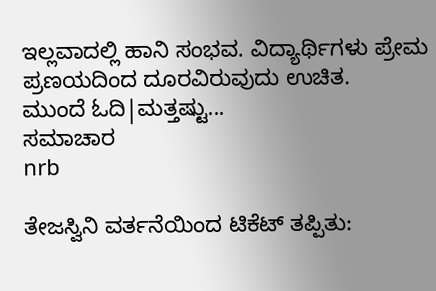ಇಲ್ಲವಾದಲ್ಲಿ ಹಾನಿ ಸಂಭವ. ವಿದ್ಯಾರ್ಥಿಗಳು ಪ್ರೇಮ ಪ್ರಣಯದಿಂದ ದೂರವಿರುವುದು ಉಚಿತ.
ಮುಂದೆ ಓದಿ|ಮತ್ತಷ್ಟು...
ಸಮಾಚಾರ
nrb

ತೇಜಸ್ವಿನಿ ವರ್ತನೆಯಿಂದ ಟಿಕೆಟ್ ತಪ್ಪಿತು: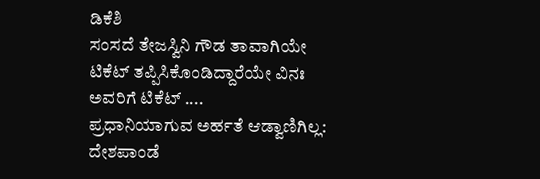ಡಿಕೆಶಿ
ಸಂಸದೆ ತೇಜಸ್ವಿನಿ ಗೌಡ ತಾವಾಗಿಯೇ ಟಿಕೆಟ್ ತಪ್ಪಿಸಿಕೊಂಡಿದ್ದಾರೆಯೇ ವಿನಃ ಅವರಿಗೆ ಟಿಕೆಟ್ ....
ಪ್ರಧಾನಿಯಾಗುವ ಅರ್ಹತೆ ಆಡ್ವಾಣಿಗಿಲ್ಲ: ದೇಶಪಾಂಡೆ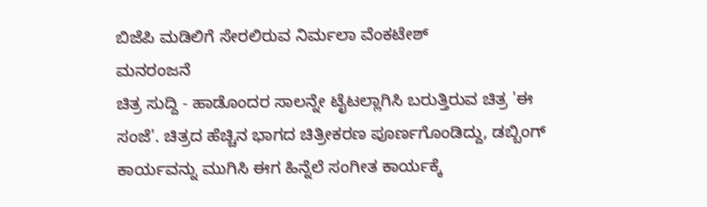ಬಿಜೆಪಿ ಮಡಿಲಿಗೆ ಸೇರಲಿರುವ ನಿರ್ಮಲಾ ವೆಂಕಟೇಶ್
ಮನರಂಜನೆ
ಚಿತ್ರ ಸುದ್ದಿ - ಹಾಡೊಂದರ ಸಾಲನ್ನೇ ಟೈಟಲ್ಲಾಗಿಸಿ ಬರುತ್ತಿರುವ ಚಿತ್ರ 'ಈ ಸಂಜೆ'. ಚಿತ್ರದ ಹೆಚ್ಚಿನ ಭಾಗದ ಚಿತ್ರೀಕರಣ ಪೂರ್ಣಗೊಂಡಿದ್ದು, ಡಬ್ಬಿಂಗ್ ಕಾರ್ಯವನ್ನು ಮುಗಿಸಿ ಈಗ ಹಿನ್ನೆಲೆ ಸಂಗೀತ ಕಾರ್ಯಕ್ಕೆ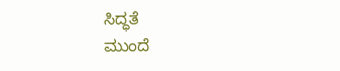ಸಿದ್ಧತೆ
ಮುಂದೆ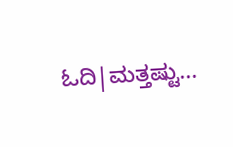ಓದಿ|ಮತ್ತಷ್ಟು...